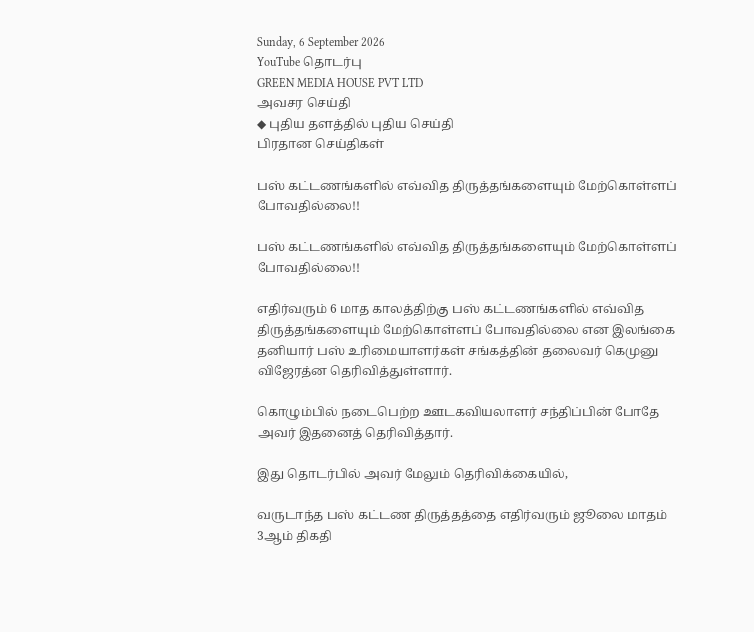Sunday, 6 September 2026
YouTube தொடர்பு
GREEN MEDIA HOUSE PVT LTD
அவசர செய்தி
◆ புதிய தளத்தில் புதிய செய்தி
பிரதான செய்திகள்

பஸ் கட்டணங்களில் எவ்வித திருத்தங்களையும் மேற்கொள்ளப் போவதில்லை!!

பஸ் கட்டணங்களில் எவ்வித திருத்தங்களையும் மேற்கொள்ளப் போவதில்லை!!

எதிர்வரும் 6 மாத காலத்திற்கு பஸ் கட்டணங்களில் எவ்வித திருத்தங்களையும் மேற்கொள்ளப் போவதில்லை என இலங்கை தனியார் பஸ் உரிமையாளர்கள் சங்கத்தின் தலைவர் கெமுனு விஜேரத்ன தெரிவித்துள்ளார்.

கொழும்பில் நடைபெற்ற ஊடகவியலாளர் சந்திப்பின் போதே அவர் இதனைத் தெரிவித்தார்.

இது தொடர்பில் அவர் மேலும் தெரிவிக்கையில்,

வருடாந்த பஸ் கட்டண திருத்தத்தை எதிர்வரும் ஜூலை மாதம் 3ஆம் திகதி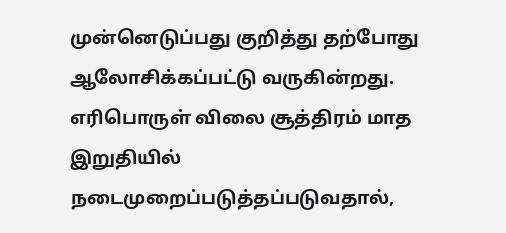முன்னெடுப்பது குறித்து தற்போது ஆலோசிக்கப்பட்டு வருகின்றது. எரிபொருள் விலை சூத்திரம் மாத இறுதியில் நடைமுறைப்படுத்தப்படுவதால்,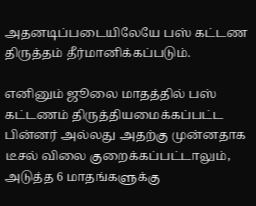அதனடிப்படையிலேயே பஸ் கட்டண திருத்தம் தீர்மானிக்கப்படும்.

எனினும் ஜூலை மாதத்தில் பஸ் கட்டணம் திருத்தியமைக்கப்பட்ட பின்னர் அல்லது அதற்கு முன்னதாக டீசல் விலை குறைக்கப்பட்டாலும், அடுத்த 6 மாதங்களுக்கு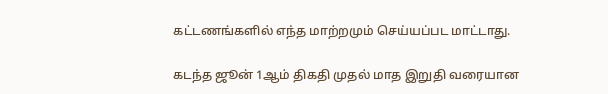கட்டணங்களில் எந்த மாற்றமும் செய்யப்பட மாட்டாது.

கடந்த ஜூன் 1ஆம் திகதி முதல் மாத இறுதி வரையான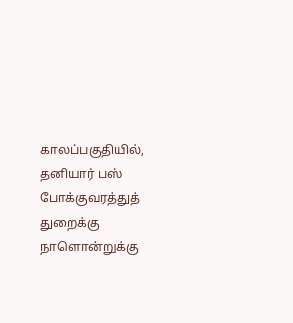காலப்பகுதியில், தனியார் பஸ் போக்குவரத்துத் துறைக்கு நாளொன்றுக்கு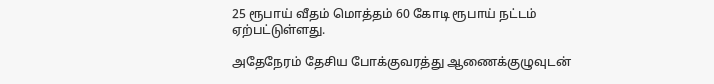25 ரூபாய் வீதம் மொத்தம் 60 கோடி ரூபாய் நட்டம் ஏற்பட்டுள்ளது.

அதேநேரம் தேசிய போக்குவரத்து ஆணைக்குழுவுடன்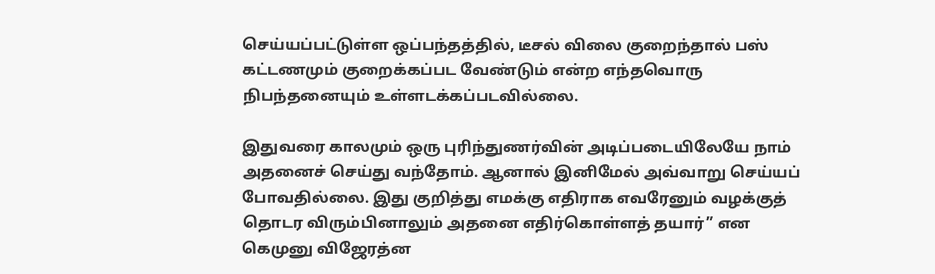செய்யப்பட்டுள்ள ஒப்பந்தத்தில், டீசல் விலை குறைந்தால் பஸ் கட்டணமும் குறைக்கப்பட வேண்டும் என்ற எந்தவொரு நிபந்தனையும் உள்ளடக்கப்படவில்லை.

இதுவரை காலமும் ஒரு புரிந்துணர்வின் அடிப்படையிலேயே நாம் அதனைச் செய்து வந்தோம். ஆனால் இனிமேல் அவ்வாறு செய்யப் போவதில்லை. இது குறித்து எமக்கு எதிராக எவரேனும் வழக்குத் தொடர விரும்பினாலும் அதனை எதிர்கொள்ளத் தயார்” என கெமுனு விஜேரத்ன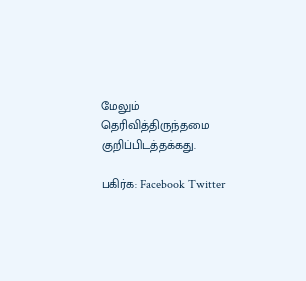மேலும் தெரிவித்திருந்தமை குறிப்பிடத்தக்கது.

பகிர்க: Facebook Twitter